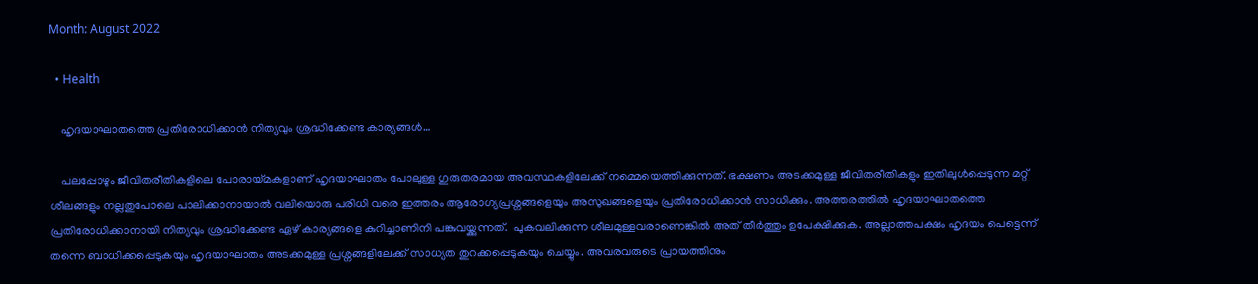Month: August 2022

  • Health

    ഹൃദയാഘാതത്തെ പ്രതിരോധിക്കാന്‍ നിത്യവും ശ്രദ്ധിക്കേണ്ട കാര്യങ്ങള്‍…

    പലപ്പോഴും ജീവിതരീതികളിലെ പോരായ്മകളാണ് ഹൃദയാഘാതം പോലുള്ള ഗുരുതരമായ അവസ്ഥകളിലേക്ക് നമ്മെയെത്തിക്കുന്നത്. ഭക്ഷണം അടക്കമുള്ള ജീവിതരീതികളും ഇതിലുള്‍പ്പെടുന്ന മറ്റ് ശീലങ്ങളും നല്ലതുപോലെ പാലിക്കാനായാല്‍ വലിയൊരു പരിധി വരെ ഇത്തരം ആരോഗ്യപ്രശ്നങ്ങളെയും അസുഖങ്ങളെയും പ്രതിരോധിക്കാൻ സാധിക്കും. അത്തരത്തില്‍ ഹൃദയാഘാതത്തെ പ്രതിരോധിക്കാനായി നിത്യവും ശ്രദ്ധിക്കേണ്ട ഏഴ് കാര്യങ്ങളെ കുറിച്ചാണിനി പങ്കുവയ്ക്കുന്നത്.  പുകവലിക്കുന്ന ശീലമുള്ളവരാണെങ്കില്‍ അത് തീര്‍ത്തും ഉപേക്ഷിക്കുക. അല്ലാത്തപക്ഷം ഹൃദയം പെട്ടെന്ന് തന്നെ ബാധിക്കപ്പെടുകയും ഹൃദയാഘാതം അടക്കമുള്ള പ്രശ്നങ്ങളിലേക്ക് സാധ്യത തുറക്കപ്പെടുകയും ചെയ്യും. അവരവരുടെ പ്രായത്തിനും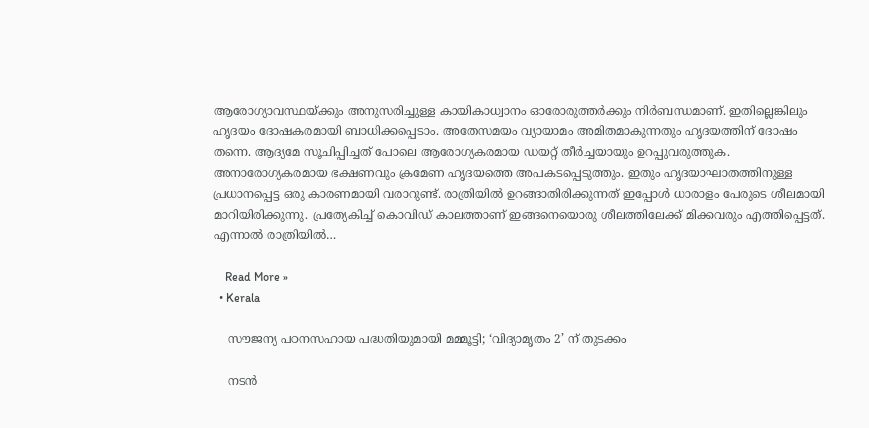ആരോഗ്യാവസ്ഥയ്ക്കും അനുസരിച്ചുള്ള കായികാധ്വാനം ഓരോരുത്തര്‍ക്കും നിര്‍ബന്ധമാണ്. ഇതില്ലെങ്കിലും ഹൃദയം ദോഷകരമായി ബാധിക്കപ്പെടാം. അതേസമയം വ്യായാമം അമിതമാകുന്നതും ഹൃദയത്തിന് ദോഷം തന്നെ. ആദ്യമേ സൂചിപ്പിച്ചത് പോലെ ആരോഗ്യകരമായ ഡയറ്റ് തീര്‍ച്ചയായും ഉറപ്പുവരുത്തുക. അനാരോഗ്യകരമായ ഭക്ഷണവും ക്രമേണ ഹൃദയത്തെ അപകടപ്പെടുത്തും. ഇതും ഹൃദയാഘാതത്തിനുള്ള പ്രധാനപ്പെട്ട ഒരു കാരണമായി വരാറുണ്ട്. രാത്രിയില്‍ ഉറങ്ങാതിരിക്കുന്നത് ഇപ്പോള്‍ ധാരാളം പേരുടെ ശീലമായി മാറിയിരിക്കുന്നു. പ്രത്യേകിച്ച് കൊവിഡ് കാലത്താണ് ഇങ്ങനെയൊരു ശീലത്തിലേക്ക് മിക്കവരും എത്തിപ്പെട്ടത്. എന്നാല്‍ രാത്രിയില്‍…

    Read More »
  • Kerala

    സൗജന്യ പഠനസഹായ പദ്ധതിയുമായി മമ്മൂട്ടി; ‘വിദ്യാമൃതം 2’ ന് തുടക്കം

    നടൻ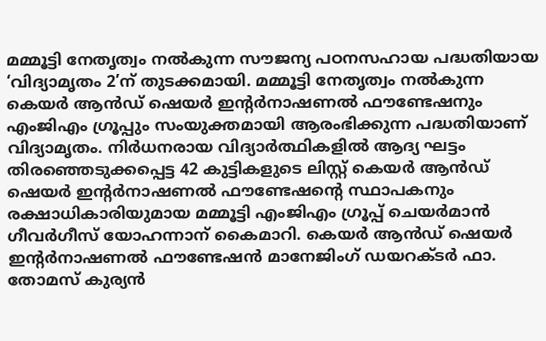മമ്മൂട്ടി നേതൃത്വം നൽകുന്ന സൗജന്യ പഠനസഹായ പദ്ധതിയായ ‘വിദ്യാമൃതം 2’ന് തുടക്കമായി. മമ്മൂട്ടി നേതൃത്വം നൽകുന്ന കെയർ ആൻഡ് ഷെയർ ഇന്റർനാഷണൽ ഫൗണ്ടേഷനും എംജിഎം ഗ്രൂപ്പും സംയുക്തമായി ആരംഭിക്കുന്ന പദ്ധതിയാണ് വിദ്യാമൃതം. നിർധനരായ വിദ്യാർത്ഥികളിൽ ആദ്യ ഘട്ടം തിരഞ്ഞെടുക്കപ്പെട്ട 42 കുട്ടികളുടെ ലിസ്റ്റ് കെയർ ആൻഡ് ഷെയർ ഇന്റർനാഷണൽ ഫൗണ്ടേഷന്റെ സ്ഥാപകനും രക്ഷാധികാരിയുമായ മമ്മൂട്ടി എംജിഎം ഗ്രൂപ്പ് ചെയർമാൻ ഗീവർഗീസ് യോഹന്നാന് കൈമാറി. കെയർ ആൻഡ് ഷെയർ ഇന്റർനാഷണൽ ഫൗണ്ടേഷൻ മാനേജിംഗ് ഡയറക്ടർ ഫാ. തോമസ് കുര്യൻ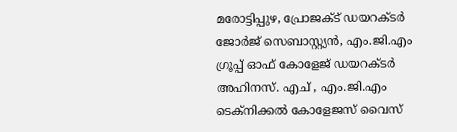മരോട്ടിപ്പുഴ, പ്രോജക്ട് ഡയറക്ടർ ജോർജ് സെബാസ്റ്റ്യൻ, എം.ജി.എം ഗ്രൂപ്പ്‌ ഓഫ് കോളേജ് ഡയറക്ടർ അഹിനസ്. എച് , എം.ജി.എം ടെക്നിക്കൽ കോളേജസ്‌ വൈസ്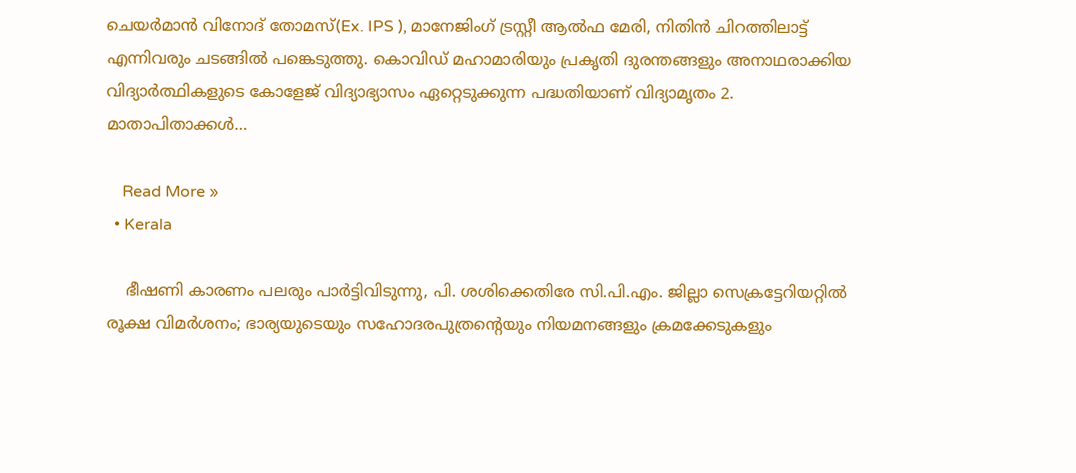ചെയർമാൻ വിനോദ് തോമസ്(Ex. IPS ), മാനേജിംഗ് ട്രസ്റ്റീ ആൽഫ മേരി, നിതിൻ ചിറത്തിലാട്ട് എന്നിവരും ചടങ്ങിൽ പങ്കെടുത്തു. കൊവിഡ് മഹാമാരിയും പ്രകൃതി ദുരന്തങ്ങളും അനാഥരാക്കിയ വിദ്യാർത്ഥികളുടെ കോളേജ് വിദ്യാഭ്യാസം ഏറ്റെടുക്കുന്ന പദ്ധതിയാണ് വിദ്യാമൃതം 2. മാതാപിതാക്കൾ…

    Read More »
  • Kerala

    ഭീഷണി കാരണം പലരും പാര്‍ട്ടിവിടുന്നു, പി. ശശിക്കെതിരേ സി.പി.എം. ജില്ലാ സെക്രട്ടേറിയറ്റില്‍ രൂക്ഷ വിമര്‍ശനം; ഭാര്യയുടെയും സഹോദരപുത്രന്റെയും നിയമനങ്ങളും ക്രമക്കേടുകളും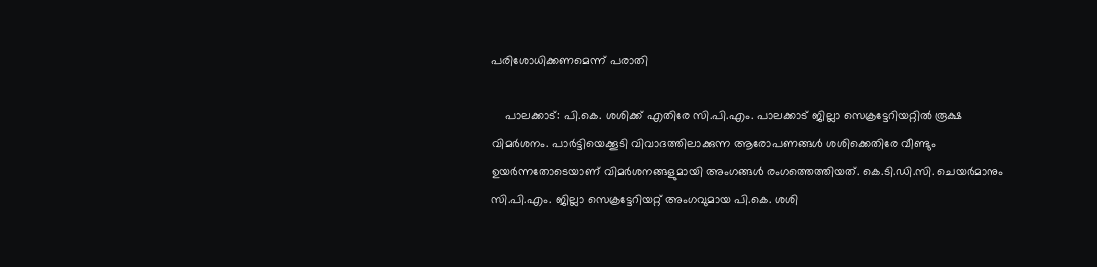പരിശോധിക്കണമെന്ന് പരാതി

    പാലക്കാട്: പി.കെ. ശശിക്ക് എതിരേ സി.പി.എം. പാലക്കാട് ജില്ലാ സെക്രട്ടേറിയറ്റില്‍ രൂക്ഷ വിമര്‍ശനം. പാര്‍ട്ടിയെക്കൂടി വിവാദത്തിലാക്കുന്ന ആരോപണങ്ങള്‍ ശശിക്കെതിരേ വീണ്ടും ഉയര്‍ന്നതോടെയാണ് വിമര്‍ശനങ്ങളുമായി അംഗങ്ങള്‍ രംഗത്തെത്തിയത്. കെ.ടി.ഡി.സി. ചെയര്‍മാനും സി.പി.എം. ജില്ലാ സെക്രട്ടേറിയറ്റ് അംഗവുമായ പി.കെ. ശശി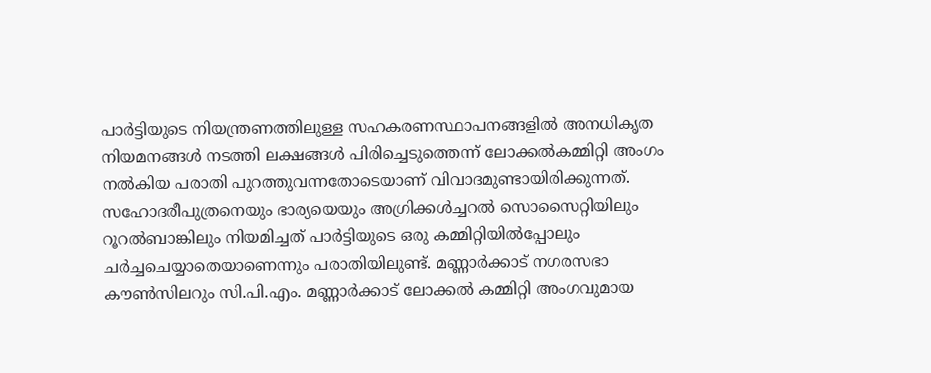പാര്‍ട്ടിയുടെ നിയന്ത്രണത്തിലുള്ള സഹകരണസ്ഥാപനങ്ങളില്‍ അനധികൃത നിയമനങ്ങള്‍ നടത്തി ലക്ഷങ്ങള്‍ പിരിച്ചെടുത്തെന്ന് ലോക്കല്‍കമ്മിറ്റി അംഗം നല്‍കിയ പരാതി പുറത്തുവന്നതോടെയാണ് വിവാദമുണ്ടായിരിക്കുന്നത്. സഹോദരീപുത്രനെയും ഭാര്യയെയും അഗ്രിക്കള്‍ച്ചറല്‍ സൊസൈറ്റിയിലും റൂറല്‍ബാങ്കിലും നിയമിച്ചത് പാര്‍ട്ടിയുടെ ഒരു കമ്മിറ്റിയില്‍പ്പോലും ചര്‍ച്ചചെയ്യാതെയാണെന്നും പരാതിയിലുണ്ട്. മണ്ണാര്‍ക്കാട് നഗരസഭാ കൗണ്‍സിലറും സി.പി.എം. മണ്ണാര്‍ക്കാട് ലോക്കല്‍ കമ്മിറ്റി അംഗവുമായ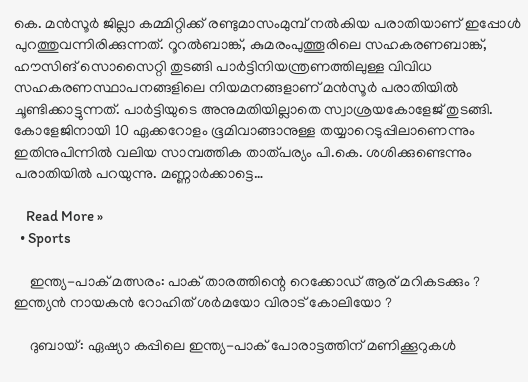കെ. മന്‍സൂര്‍ ജില്ലാ കമ്മിറ്റിക്ക് രണ്ടുമാസംമുമ്പ് നല്‍കിയ പരാതിയാണ് ഇപ്പോള്‍ പുറത്തുവന്നിരിക്കുന്നത്. റൂറല്‍ബാങ്ക്, കുമരംപുത്തൂരിലെ സഹകരണബാങ്ക്, ഹൗസിങ് സൊസൈറ്റി തുടങ്ങി പാര്‍ട്ടിനിയന്ത്രണത്തിലുള്ള വിവിധ സഹകരണസ്ഥാപനങ്ങളിലെ നിയമനങ്ങളാണ് മന്‍സൂര്‍ പരാതിയില്‍ ചൂണ്ടിക്കാട്ടുന്നത്. പാര്‍ട്ടിയുടെ അനുമതിയില്ലാതെ സ്വാശ്രയകോളേജ് തുടങ്ങി. കോളേജിനായി 10 ഏക്കറോളം ഭൂമിവാങ്ങാനുള്ള തയ്യാറെടുപ്പിലാണെന്നും ഇതിനുപിന്നില്‍ വലിയ സാമ്പത്തിക താത്പര്യം പി.കെ. ശശിക്കുണ്ടെന്നും പരാതിയില്‍ പറയുന്നു. മണ്ണാര്‍ക്കാട്ടെ…

    Read More »
  • Sports

    ഇന്ത്യ-പാക് മത്സരം: പാക് താരത്തിന്റെ റെക്കോഡ് ആര് മറികടക്കും ? ഇന്ത്യന്‍ നായകന്‍ റോഹിത് ശര്‍മയോ വിരാട് കോലിയോ ?

    ദുബായ്: ഏഷ്യാ കപ്പിലെ ഇന്ത്യ-പാക് പോരാട്ടത്തിന് മണിക്കൂറുകള്‍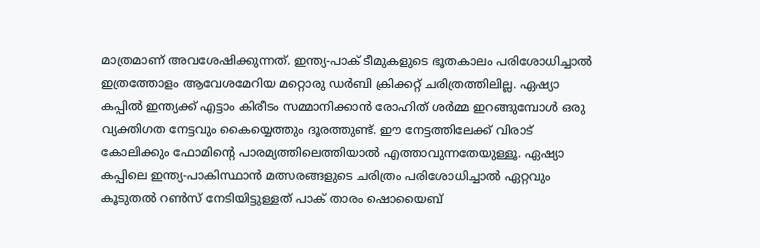മാത്രമാണ് അവശേഷിക്കുന്നത്. ഇന്ത്യ-പാക് ടീമുകളുടെ ഭൂതകാലം പരിശോധിച്ചാല്‍ ഇത്രത്തോളം ആവേശമേറിയ മറ്റൊരു ഡര്‍ബി ക്രിക്കറ്റ് ചരിത്രത്തിലില്ല. ഏഷ്യാ കപ്പില്‍ ഇന്ത്യക്ക് എട്ടാം കിരീടം സമ്മാനിക്കാന്‍ രോഹിത് ശര്‍മ്മ ഇറങ്ങുമ്പോള്‍ ഒരു വ്യക്തിഗത നേട്ടവും കൈയ്യെത്തും ദൂരത്തുണ്ട്. ഈ നേട്ടത്തിലേക്ക് വിരാട് കോലിക്കും ഫോമിന്‍റെ പാരമ്യത്തിലെത്തിയാല്‍ എത്താവുന്നതേയുള്ളൂ. ഏഷ്യാ കപ്പിലെ ഇന്ത്യ-പാകിസ്ഥാന്‍ മത്സരങ്ങളുടെ ചരിത്രം പരിശോധിച്ചാല്‍ ഏറ്റവും കൂടുതല്‍ റണ്‍സ് നേടിയിട്ടുള്ളത് പാക് താരം ഷൊയൈബ്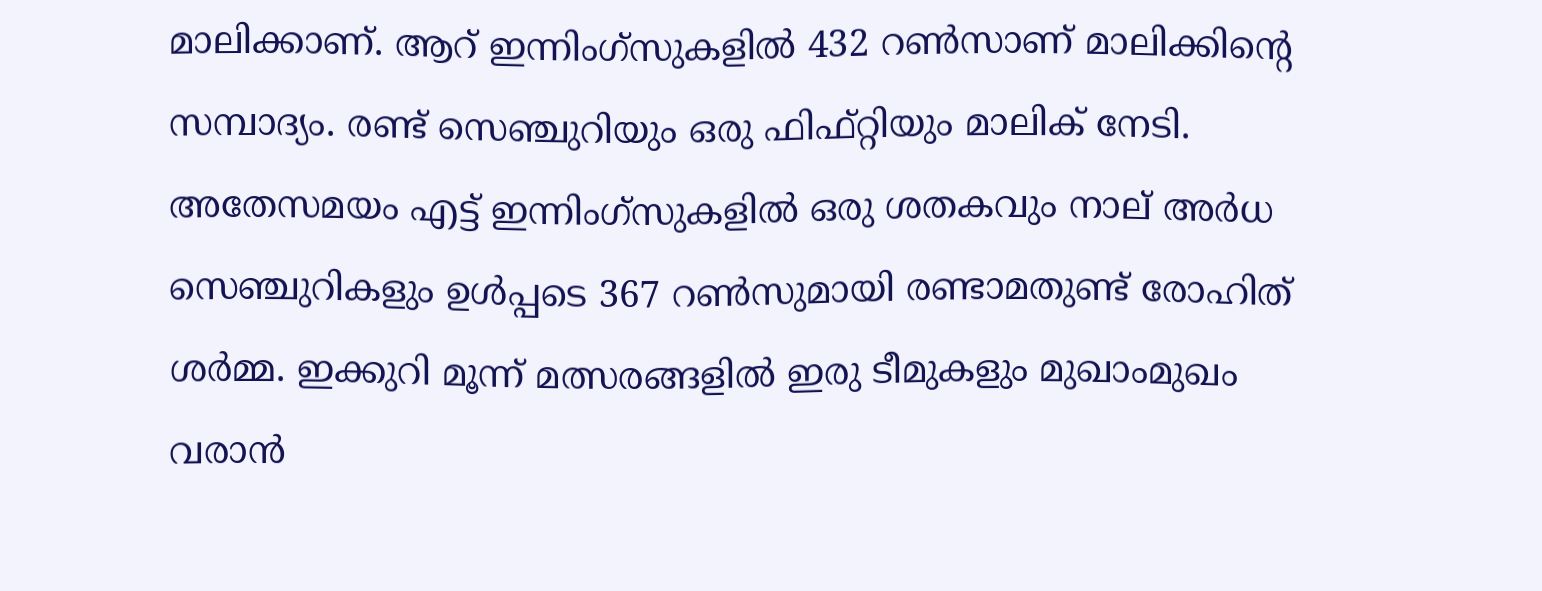മാലിക്കാണ്. ആറ് ഇന്നിംഗ്‌സുകളില്‍ 432 റണ്‍സാണ് മാലിക്കിന്‍റെ സമ്പാദ്യം. രണ്ട് സെഞ്ചുറിയും ഒരു ഫിഫ്റ്റിയും മാലിക് നേടി. അതേസമയം എട്ട് ഇന്നിംഗ്‌സുകളില്‍ ഒരു ശതകവും നാല് അര്‍ധ സെഞ്ചുറികളും ഉള്‍പ്പടെ 367 റണ്‍സുമായി രണ്ടാമതുണ്ട് രോഹിത് ശര്‍മ്മ. ഇക്കുറി മൂന്ന് മത്സരങ്ങളില്‍ ഇരു ടീമുകളും മുഖാംമുഖം വരാന്‍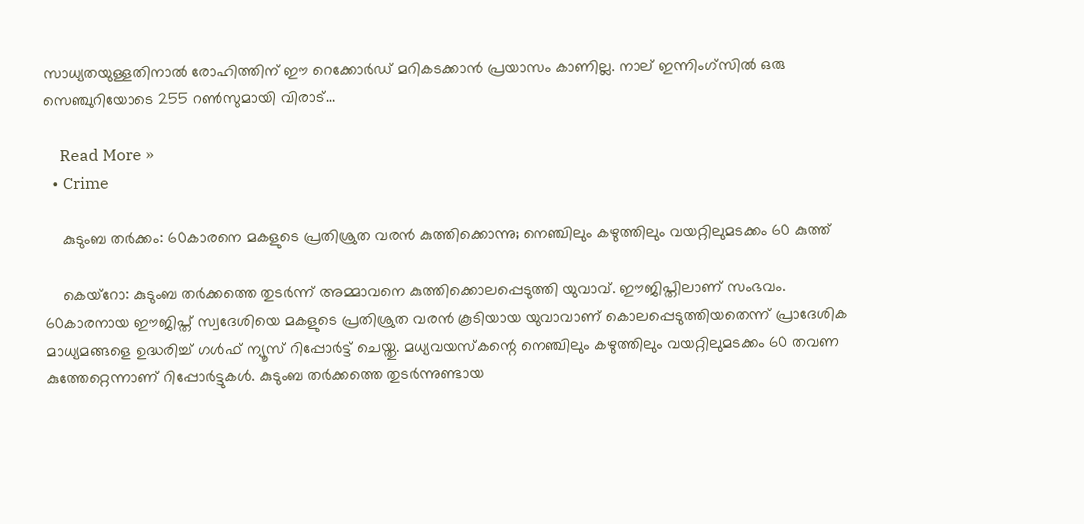സാധ്യതയുള്ളതിനാല്‍ രോഹിത്തിന് ഈ റെക്കോര്‍ഡ് മറികടക്കാന്‍ പ്രയാസം കാണില്ല. നാല് ഇന്നിംഗ്‌സില്‍ ഒരു സെഞ്ചുറിയോടെ 255 റണ്‍സുമായി വിരാട്…

    Read More »
  • Crime

    കുടുംബ തര്‍ക്കം: 60കാരനെ മകളുടെ പ്രതിശ്രുത വരന്‍ കുത്തിക്കൊന്നു; നെഞ്ചിലും കഴുത്തിലും വയറ്റിലുമടക്കം 60 കുത്ത്

    കെയ്റോ: കുടുംബ തര്‍ക്കത്തെ തുടര്‍ന്ന് അമ്മാവനെ കുത്തിക്കൊലപ്പെടുത്തി യുവാവ്. ഈജിപ്തിലാണ് സംഭവം. 60കാരനായ ഈജിപ്ത് സ്വദേശിയെ മകളുടെ പ്രതിശ്രുത വരന്‍ കൂടിയായ യുവാവാണ് കൊലപ്പെടുത്തിയതെന്ന് പ്രാദേശിക മാധ്യമങ്ങളെ ഉദ്ധരിച്ച് ഗള്‍ഫ് ന്യൂസ് റിപ്പോര്‍ട്ട് ചെയ്തു. മധ്യവയസ്‌കന്റെ നെഞ്ചിലും കഴുത്തിലും വയറ്റിലുമടക്കം 60 തവണ കുത്തേറ്റെന്നാണ് റിപ്പോര്‍ട്ടുകള്‍. കുടുംബ തര്‍ക്കത്തെ തുടര്‍ന്നുണ്ടായ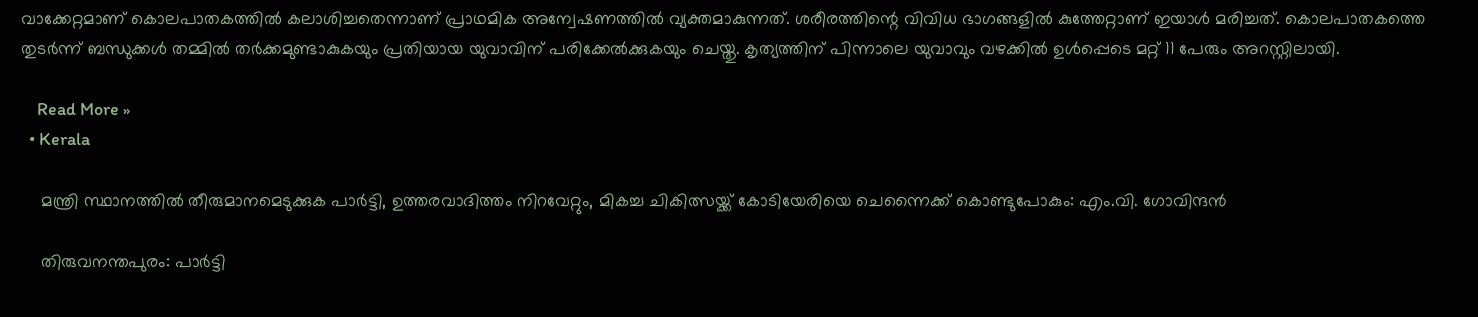വാക്കേറ്റമാണ് കൊലപാതകത്തില്‍ കലാശിച്ചതെന്നാണ് പ്രാഥമിക അന്വേഷണത്തില്‍ വ്യക്തമാകുന്നത്. ശരീരത്തിന്റെ വിവിധ ഭാഗങ്ങളില്‍ കുത്തേറ്റാണ് ഇയാള്‍ മരിച്ചത്. കൊലപാതകത്തെ തുടര്‍ന്ന് ബന്ധുക്കള്‍ തമ്മില്‍ തര്‍ക്കമുണ്ടാകുകയും പ്രതിയായ യുവാവിന് പരിക്കേല്‍ക്കുകയും ചെയ്തു. കൃത്യത്തിന് പിന്നാലെ യുവാവും വഴക്കില്‍ ഉള്‍പ്പെടെ മറ്റ് 11 പേരും അറസ്റ്റിലായി.

    Read More »
  • Kerala

    മന്ത്രി സ്ഥാനത്തില്‍ തീരുമാനമെടുക്കുക പാര്‍ട്ടി, ഉത്തരവാദിത്തം നിറവേറ്റും, മികച്ച ചികിത്സയ്ക്ക് കോടിയേരിയെ ചെന്നൈക്ക് കൊണ്ടുപോകും: എം.വി. ഗോവിന്ദന്‍

    തിരുവനന്തപുരം: പാര്‍ട്ടി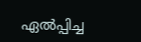ഏല്‍പ്പിച്ച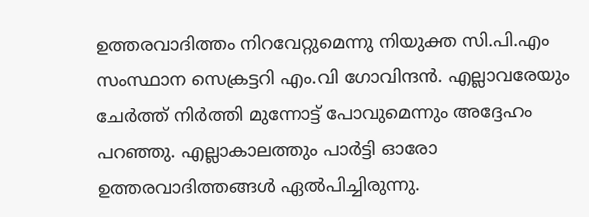ഉത്തരവാദിത്തം നിറവേറ്റുമെന്നു നിയുക്ത സി.പി.എം സംസ്ഥാന സെക്രട്ടറി എം.വി ഗോവിന്ദന്‍. എല്ലാവരേയും ചേര്‍ത്ത് നിര്‍ത്തി മുന്നോട്ട് പോവുമെന്നും അദ്ദേഹം പറഞ്ഞു. എല്ലാകാലത്തും പാര്‍ട്ടി ഓരോ ഉത്തരവാദിത്തങ്ങള്‍ ഏല്‍പിച്ചിരുന്നു.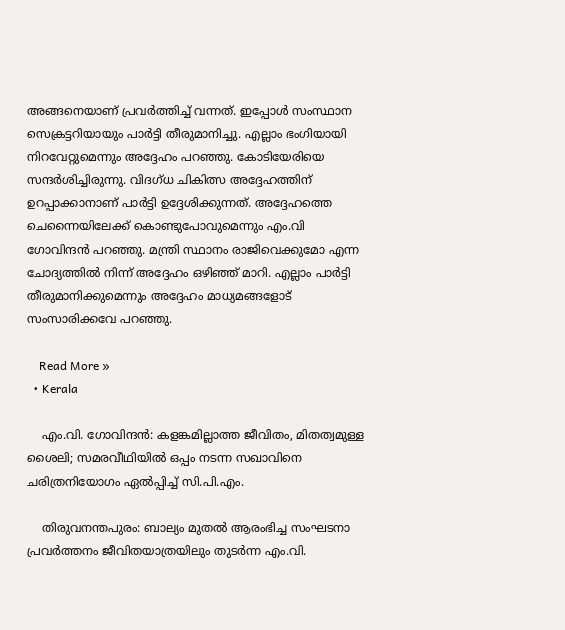അങ്ങനെയാണ് പ്രവര്‍ത്തിച്ച് വന്നത്. ഇപ്പോള്‍ സംസ്ഥാന സെക്രട്ടറിയായും പാര്‍ട്ടി തീരുമാനിച്ചു. എല്ലാം ഭംഗിയായി നിറവേറ്റുമെന്നും അദ്ദേഹം പറഞ്ഞു. കോടിയേരിയെ സന്ദര്‍ശിച്ചിരുന്നു. വിദഗ്ധ ചികിത്സ അദ്ദേഹത്തിന് ഉറപ്പാക്കാനാണ് പാര്‍ട്ടി ഉദ്ദേശിക്കുന്നത്. അദ്ദേഹത്തെ ചെന്നൈയിലേക്ക് കൊണ്ടുപോവുമെന്നും എം.വി ഗോവിന്ദന്‍ പറഞ്ഞു. മന്ത്രി സ്ഥാനം രാജിവെക്കുമോ എന്ന ചോദ്യത്തില്‍ നിന്ന് അദ്ദേഹം ഒഴിഞ്ഞ് മാറി. എല്ലാം പാര്‍ട്ടി തീരുമാനിക്കുമെന്നും അദ്ദേഹം മാധ്യമങ്ങളോട് സംസാരിക്കവേ പറഞ്ഞു.

    Read More »
  • Kerala

    എം.വി. ഗോവിന്ദന്‍: കളങ്കമില്ലാത്ത ജീവിതം, മിതത്വമുള്ള ശൈലി; സമരവീഥിയില്‍ ഒപ്പം നടന്ന സഖാവിനെ ചരിത്രനിയോഗം ഏല്‍പ്പിച്ച് സി.പി.എം.

    തിരുവനന്തപുരം: ബാല്യം മുതല്‍ ആരംഭിച്ച സംഘടനാ പ്രവര്‍ത്തനം ജീവിതയാത്രയിലും തുടര്‍ന്ന എം.വി.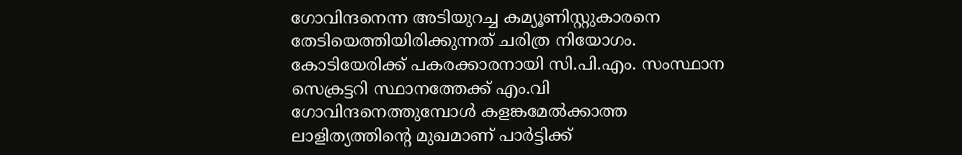ഗോവിന്ദനെന്ന അടിയുറച്ച കമ്യൂണിസ്റ്റുകാരനെ തേടിയെത്തിയിരിക്കുന്നത് ചരിത്ര നിയോഗം. കോടിയേരിക്ക് പകരക്കാരനായി സി.പി.എം. സംസ്ഥാന സെക്രട്ടറി സ്ഥാനത്തേക്ക് എം.വി ഗോവിന്ദനെത്തുമ്പോള്‍ കളങ്കമേല്‍ക്കാത്ത ലാളിത്യത്തിന്റെ മുഖമാണ് പാര്‍ട്ടിക്ക്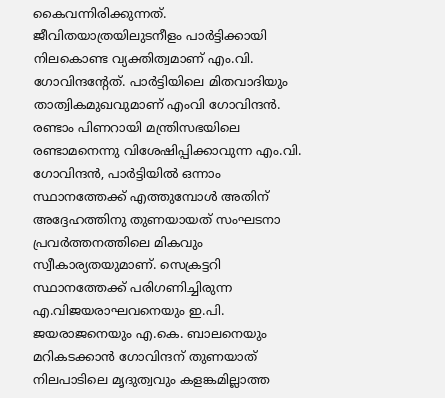കൈവന്നിരിക്കുന്നത്. ജീവിതയാത്രയിലുടനീളം പാര്‍ട്ടിക്കായി നിലകൊണ്ട വ്യക്തിത്വമാണ് എം.വി. ഗോവിന്ദന്റേത്. പാര്‍ട്ടിയിലെ മിതവാദിയും താത്വികമുഖവുമാണ് എംവി ഗോവിന്ദന്‍. രണ്ടാം പിണറായി മന്ത്രിസഭയിലെ രണ്ടാമനെന്നു വിശേഷിപ്പിക്കാവുന്ന എം.വി. ഗോവിന്ദന്‍, പാര്‍ട്ടിയില്‍ ഒന്നാം സ്ഥാനത്തേക്ക് എത്തുമ്പോള്‍ അതിന് അദ്ദേഹത്തിനു തുണയായത് സംഘടനാ പ്രവര്‍ത്തനത്തിലെ മികവും സ്വീകാര്യതയുമാണ്. സെക്രട്ടറി സ്ഥാനത്തേക്ക് പരിഗണിച്ചിരുന്ന എ.വിജയരാഘവനെയും ഇ.പി. ജയരാജനെയും എ.കെ. ബാലനെയും മറികടക്കാന്‍ ഗോവിന്ദന് തുണയാത് നിലപാടിലെ മൃദുത്വവും കളങ്കമില്ലാത്ത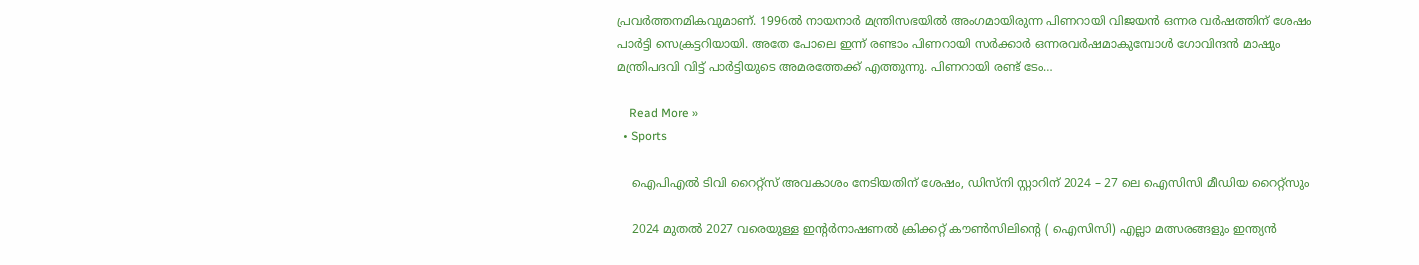പ്രവര്‍ത്തനമികവുമാണ്. 1996ല്‍ നായനാര്‍ മന്ത്രിസഭയില്‍ അംഗമായിരുന്ന പിണറായി വിജയന്‍ ഒന്നര വര്‍ഷത്തിന് ശേഷം പാര്‍ട്ടി സെക്രട്ടറിയായി. അതേ പോലെ ഇന്ന് രണ്ടാം പിണറായി സര്‍ക്കാര്‍ ഒന്നരവര്‍ഷമാകുമ്പോള്‍ ഗോവിന്ദന്‍ മാഷും മന്ത്രിപദവി വിട്ട് പാര്‍ട്ടിയുടെ അമരത്തേക്ക് എത്തുന്നു. പിണറായി രണ്ട് ടേം…

    Read More »
  • Sports

    ഐ‌പി‌എൽ ടിവി റൈറ്റ്സ് അവകാശം നേടിയതിന് ശേഷം, ഡിസ്നി സ്റ്റാറിന് 2024 – 27 ലെ ഐസിസി മീഡിയ റൈറ്റ്‌സും

    2024 മുതൽ 2027 വരെയുള്ള ഇന്റർനാഷണൽ ക്രിക്കറ്റ് കൗൺസിലിന്റെ ( ഐസിസി) എല്ലാ മത്സരങ്ങളും ഇന്ത്യൻ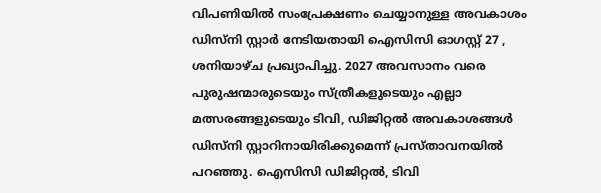വിപണിയിൽ സംപ്രേക്ഷണം ചെയ്യാനുള്ള അവകാശം ഡിസ്നി സ്റ്റാർ നേടിയതായി ഐസിസി ഓഗസ്റ്റ് 27 , ശനിയാഴ്ച പ്രഖ്യാപിച്ചു. 2027 അവസാനം വരെ പുരുഷന്മാരുടെയും സ്ത്രീകളുടെയും എല്ലാ മത്സരങ്ങളുടെയും ടിവി, ഡിജിറ്റൽ അവകാശങ്ങൾ ഡിസ്നി സ്റ്റാറിനായിരിക്കുമെന്ന് പ്രസ്താവനയിൽ പറഞ്ഞു. ഐസിസി ഡിജിറ്റൽ, ടിവി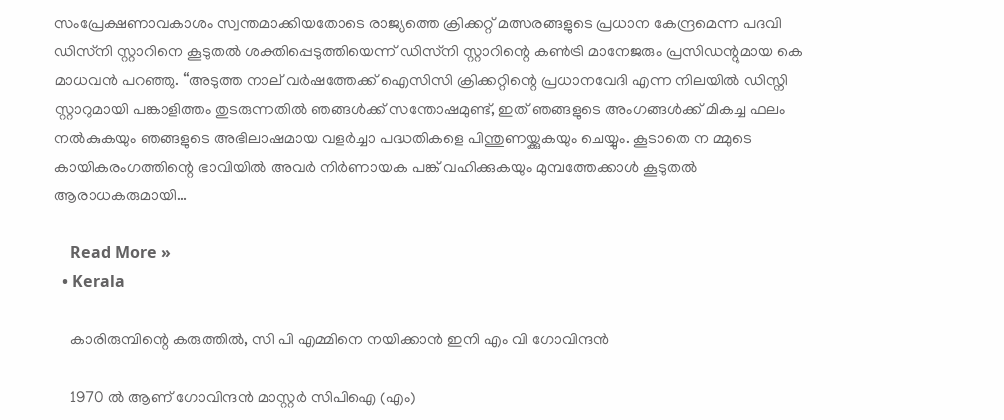സംപ്രേക്ഷണാവകാശം സ്വന്തമാക്കിയതോടെ രാജ്യത്തെ ക്രിക്കറ്റ് മത്സരങ്ങളുടെ പ്രധാന കേന്ദ്രമെന്ന പദവി ഡിസ്‌നി സ്റ്റാറിനെ കൂടുതൽ ശക്തിപ്പെടുത്തിയെന്ന് ഡിസ്‌നി സ്റ്റാറിന്റെ കൺട്രി മാനേജരും പ്രസിഡന്റുമായ കെ മാധവൻ പറഞ്ഞു. “അടുത്ത നാല് വർഷത്തേക്ക് ഐസിസി ക്രിക്കറ്റിന്റെ പ്രധാനവേദി എന്ന നിലയിൽ ഡിസ്നി സ്റ്റാറുമായി പങ്കാളിത്തം തുടരുന്നതിൽ ഞങ്ങൾക്ക് സന്തോഷമുണ്ട്, ഇത് ഞങ്ങളുടെ അംഗങ്ങൾക്ക് മികച്ച ഫലം നൽകുകയും ഞങ്ങളുടെ അഭിലാഷമായ വളർച്ചാ പദ്ധതികളെ പിന്തുണയ്ക്കുകയും ചെയ്യും. കൂടാതെ ന മ്മുടെ കായികരംഗത്തിന്റെ ഭാവിയിൽ അവർ നിർണായക പങ്ക് വഹിക്കുകയും മുമ്പത്തേക്കാൾ കൂടുതൽ ആരാധകരുമായി…

    Read More »
  • Kerala

    കാരിരുമ്പിന്റെ കരുത്തിൽ, സി പി എമ്മിനെ നയിക്കാൻ ഇനി എം വി ഗോവിന്ദൻ

    1970 ൽ ആണ് ഗോവിന്ദൻ മാസ്റ്റർ സിപിഐ (എം)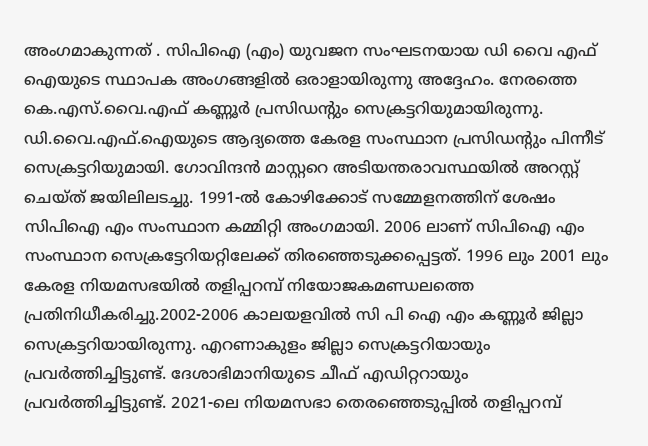അംഗമാകുന്നത് . സിപിഐ (എം) യുവജന സംഘടനയായ ഡി വൈ എഫ് ഐയുടെ സ്ഥാപക അംഗങ്ങളിൽ ഒരാളായിരുന്നു അദ്ദേഹം. നേരത്തെ കെ.എസ്.വൈ.എഫ് കണ്ണൂർ പ്രസിഡന്റും സെക്രട്ടറിയുമായിരുന്നു. ഡി.വൈ.എഫ്.ഐയുടെ ആദ്യത്തെ കേരള സംസ്ഥാന പ്രസിഡന്റും പിന്നീട് സെക്രട്ടറിയുമായി. ഗോവിന്ദൻ മാസ്റ്ററെ അടിയന്തരാവസ്ഥയിൽ അറസ്റ്റ് ചെയ്ത് ജയിലിലടച്ചു. 1991-ൽ കോഴിക്കോട് സമ്മേളനത്തിന് ശേഷം സിപിഐ എം സംസ്ഥാന കമ്മിറ്റി അംഗമായി. 2006 ലാണ് സിപിഐ എം സംസ്ഥാന സെക്രട്ടേറിയറ്റിലേക്ക് തിരഞ്ഞെടുക്കപ്പെട്ടത്. 1996 ലും 2001 ലും കേരള നിയമസഭയിൽ തളിപ്പറമ്പ് നിയോജകമണ്ഡലത്തെ പ്രതിനിധീകരിച്ചു.2002-2006 കാലയളവിൽ സി പി ഐ എം കണ്ണൂർ ജില്ലാ സെക്രട്ടറിയായിരുന്നു. എറണാകുളം ജില്ലാ സെക്രട്ടറിയായും പ്രവർത്തിച്ചിട്ടുണ്ട്. ദേശാഭിമാനിയുടെ ചീഫ് എഡിറ്ററായും പ്രവർത്തിച്ചിട്ടുണ്ട്. 2021-ലെ നിയമസഭാ തെരഞ്ഞെടുപ്പിൽ തളിപ്പറമ്പ്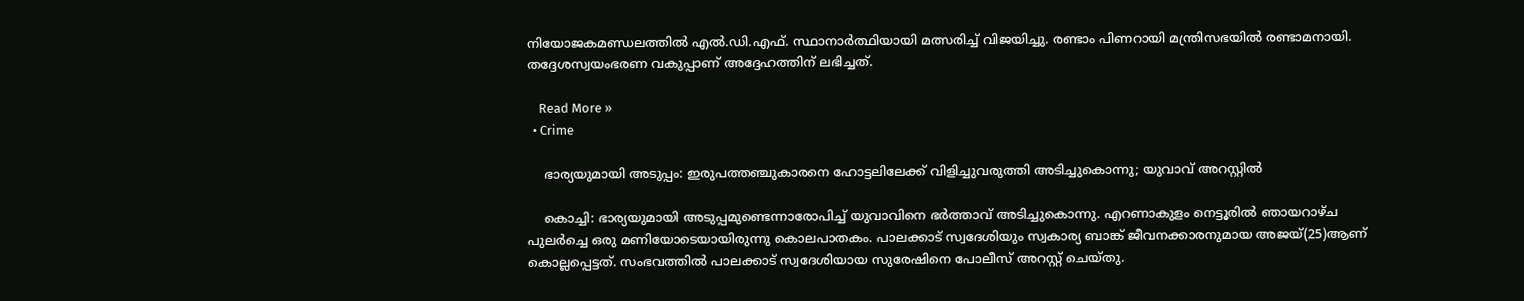നിയോജകമണ്ഡലത്തിൽ എൽ.ഡി.എഫ്. സ്ഥാനാർത്ഥിയായി മത്സരിച്ച് വിജയിച്ചു. രണ്ടാം പിണറായി മന്ത്രിസഭയിൽ രണ്ടാമനായി. തദ്ദേശസ്വയംഭരണ വകുപ്പാണ് അദ്ദേഹത്തിന് ലഭിച്ചത്.

    Read More »
  • Crime

    ഭാര്യയുമായി അടുപ്പം: ഇരുപത്തഞ്ചുകാരനെ ഹോട്ടലിലേക്ക് വിളിച്ചുവരുത്തി അടിച്ചുകൊന്നു; യുവാവ് അറസ്റ്റില്‍

    കൊച്ചി: ഭാര്യയുമായി അടുപ്പമുണ്ടെന്നാരോപിച്ച് യുവാവിനെ ഭര്‍ത്താവ് അടിച്ചുകൊന്നു. എറണാകുളം നെട്ടൂരില്‍ ഞായറാഴ്ച പുലര്‍ച്ചെ ഒരു മണിയോടെയായിരുന്നു കൊലപാതകം. പാലക്കാട് സ്വദേശിയും സ്വകാര്യ ബാങ്ക് ജീവനക്കാരനുമായ അജയ്(25)ആണ് കൊല്ലപ്പെട്ടത്. സംഭവത്തില്‍ പാലക്കാട് സ്വദേശിയായ സുരേഷിനെ പോലീസ് അറസ്റ്റ് ചെയ്തു.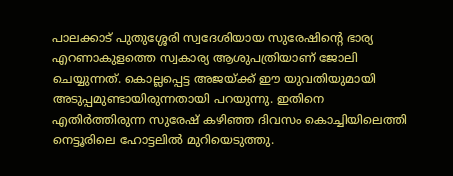പാലക്കാട് പുതുശ്ശേരി സ്വദേശിയായ സുരേഷിന്റെ ഭാര്യ എറണാകുളത്തെ സ്വകാര്യ ആശുപത്രിയാണ് ജോലി ചെയ്യുന്നത്. കൊല്ലപ്പെട്ട അജയ്ക്ക് ഈ യുവതിയുമായി അടുപ്പമുണ്ടായിരുന്നതായി പറയുന്നു. ഇതിനെ എതിര്‍ത്തിരുന്ന സുരേഷ് കഴിഞ്ഞ ദിവസം കൊച്ചിയിലെത്തി നെട്ടൂരിലെ ഹോട്ടലില്‍ മുറിയെടുത്തു.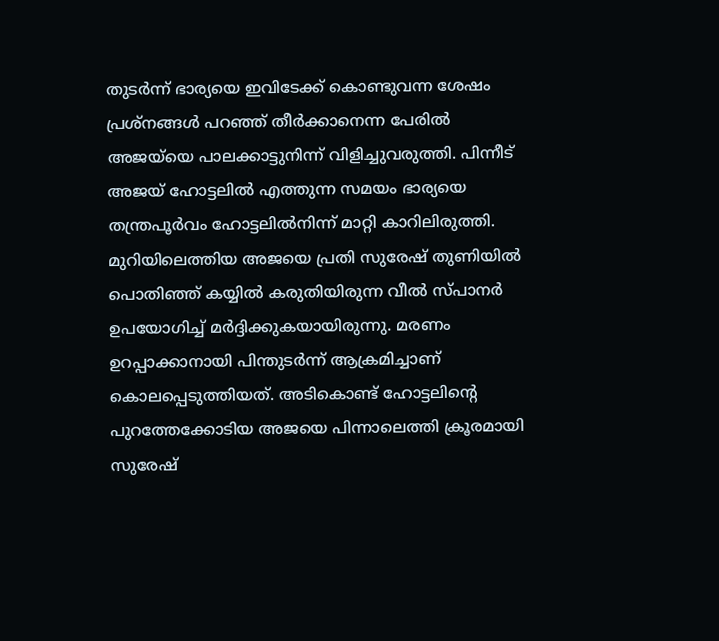തുടര്‍ന്ന് ഭാര്യയെ ഇവിടേക്ക് കൊണ്ടുവന്ന ശേഷം പ്രശ്‌നങ്ങള്‍ പറഞ്ഞ് തീര്‍ക്കാനെന്ന പേരില്‍ അജയ്‌യെ പാലക്കാട്ടുനിന്ന് വിളിച്ചുവരുത്തി. പിന്നീട് അജയ് ഹോട്ടലില്‍ എത്തുന്ന സമയം ഭാര്യയെ തന്ത്രപൂര്‍വം ഹോട്ടലില്‍നിന്ന് മാറ്റി കാറിലിരുത്തി. മുറിയിലെത്തിയ അജയെ പ്രതി സുരേഷ് തുണിയില്‍ പൊതിഞ്ഞ് കയ്യില്‍ കരുതിയിരുന്ന വീല്‍ സ്പാനര്‍ ഉപയോഗിച്ച് മര്‍ദ്ദിക്കുകയായിരുന്നു. മരണം ഉറപ്പാക്കാനായി പിന്തുടര്‍ന്ന് ആക്രമിച്ചാണ് കൊലപ്പെടുത്തിയത്. അടികൊണ്ട് ഹോട്ടലിന്റെ പുറത്തേക്കോടിയ അജയെ പിന്നാലെത്തി ക്രൂരമായി സുരേഷ്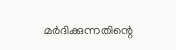മര്‍ദിക്കുന്നതിന്റെ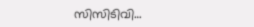സിസിടിവി…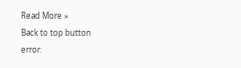Read More »
Back to top button
error: